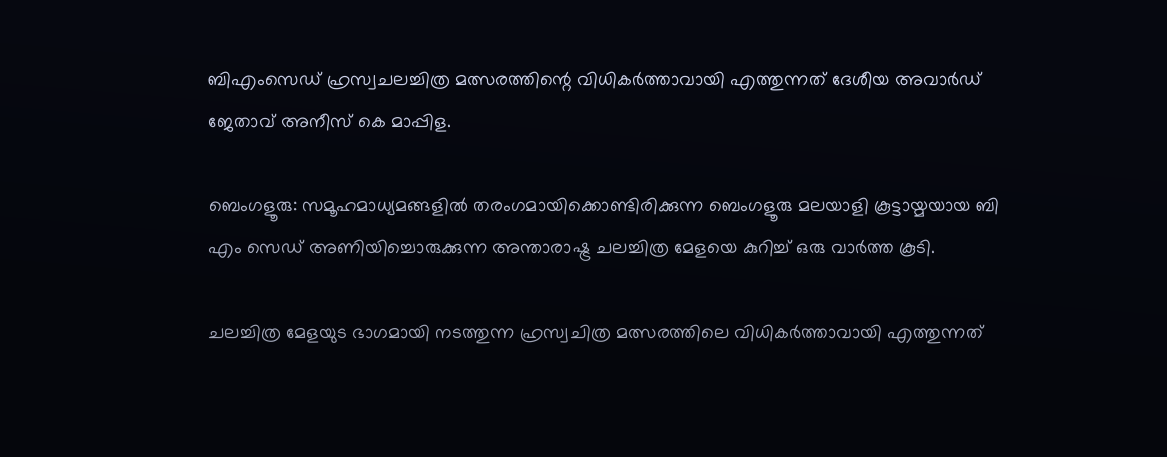ബിഎംസെഡ് ഹ്രസ്വചലച്ചിത്ര മത്സരത്തിന്റെ വിധികര്‍ത്താവായി എത്തുന്നത്‌ ദേശീയ അവാര്‍ഡ്‌ ജേതാവ് അനീസ്‌ കെ മാപ്പിള.

ബെംഗളൂരു: സമൂഹമാധ്യമങ്ങളില്‍ തരംഗമായിക്കൊണ്ടിരിക്കുന്ന ബെംഗളൂരു മലയാളി കൂട്ടായ്മയായ ബി എം സെഡ് അണിയിച്ചൊരുക്കുന്ന അന്താരാഷ്ട്ര ചലച്ചിത്ര മേളയെ കുറിച്ച് ഒരു വാര്‍ത്ത‍ കൂടി.

ചലച്ചിത്ര മേളയുട ഭാഗമായി നടത്തുന്ന ഹ്രസ്വചിത്ര മത്സരത്തിലെ വിധികര്‍ത്താവായി എത്തുന്നത്‌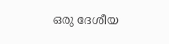ഒരു ദേശീയ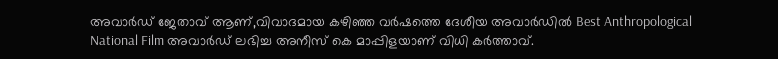അവാര്‍ഡ്‌ ജേതാവ് ആണ്,വിവാദമായ കഴിഞ്ഞ വര്‍ഷത്തെ ദേശീയ അവാര്‍ഡില്‍ Best Anthropological National Film അവാര്‍ഡ്‌ ലഭിച്ച അനീസ്‌ കെ മാപ്പിളയാണ് വിധി കര്‍ത്താവ്.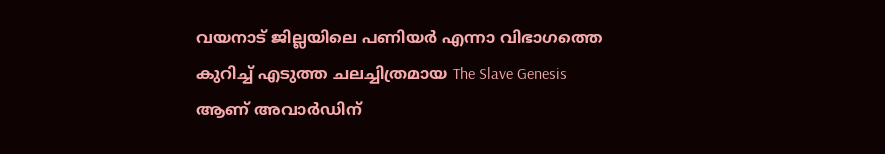വയനാട് ജില്ലയിലെ പണിയര്‍ എന്നാ വിഭാഗത്തെ കുറിച്ച് എടുത്ത ചലച്ചിത്രമായ The Slave Genesis ആണ് അവാര്‍ഡിന്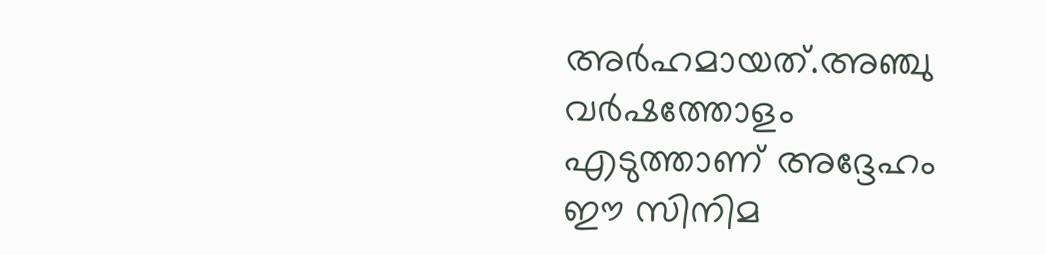അര്‍ഹമായത്.അഞ്ചു വര്‍ഷത്തോളം എടുത്താണ് അദ്ദേഹം ഈ സിനിമ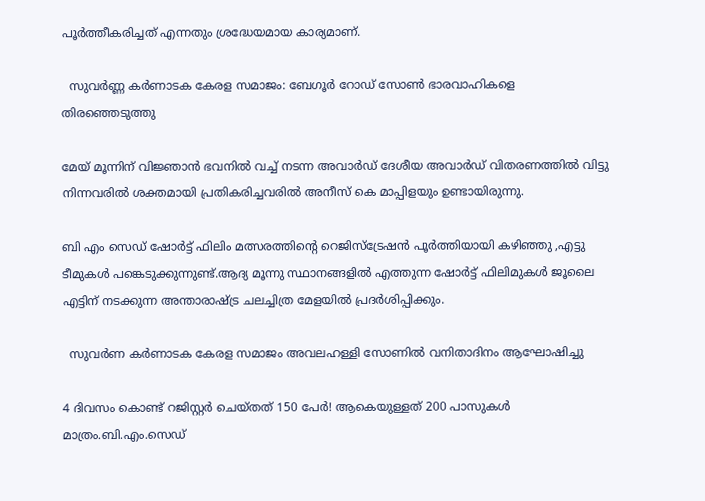പൂര്‍ത്തീകരിച്ചത് എന്നതും ശ്രദ്ധേയമായ കാര്യമാണ്.

  സുവർണ്ണ കർണാടക കേരള സമാജം: ബേഗൂർ റോഡ് സോൺ ഭാരവാഹികളെ തിരഞ്ഞെടുത്തു

മേയ് മൂന്നിന് വിജ്ഞാന്‍ ഭവനില്‍ വച്ച് നടന്ന അവാര്‍ഡ്‌ ദേശീയ അവാര്‍ഡ്‌ വിതരണത്തില്‍ വിട്ടു നിന്നവരില്‍ ശക്തമായി പ്രതികരിച്ചവരില്‍ അനീസ്‌ കെ മാപ്പിളയും ഉണ്ടായിരുന്നു.

ബി എം സെഡ് ഷോര്‍ട്ട് ഫിലിം മത്സരത്തിന്റെ റെജിസ്ട്രേഷന്‍ പൂര്‍ത്തിയായി കഴിഞ്ഞു ,എട്ടു ടീമുകള്‍ പങ്കെടുക്കുന്നുണ്ട്.ആദ്യ മൂന്നു സ്ഥാനങ്ങളില്‍ എത്തുന്ന ഷോര്‍ട്ട് ഫിലിമുകള്‍ ജൂലൈ എട്ടിന് നടക്കുന്ന അന്താരാഷ്ട്ര ചലച്ചിത്ര മേളയില്‍ പ്രദര്‍ശിപ്പിക്കും.

  സുവർണ കർണാടക കേരള സമാജം അവലഹള്ളി സോണിൽ വനിതാദിനം ആഘോഷിച്ചു

4 ദിവസം കൊണ്ട് റജിസ്റ്റർ ചെയ്തത് 150 പേർ! ആകെയുള്ളത് 200 പാസുകൾ മാത്രം.ബി.എം.സെഡ്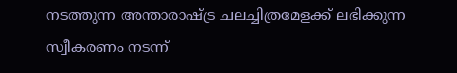നടത്തുന്ന അന്താരാഷ്ട്ര ചലച്ചിത്രമേളക്ക് ലഭിക്കുന്ന സ്വീകരണം നടന്ന്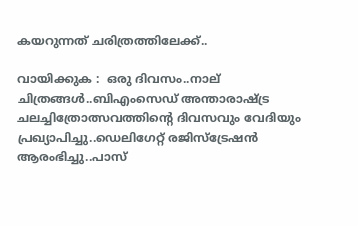കയറുന്നത് ചരിത്രത്തിലേക്ക്..

വായിക്കുക :  ഒരു ദിവസം..നാല് ചിത്രങ്ങള്‍..ബിഎംസെഡ് അന്താരാഷ്ട്ര ചലച്ചിത്രോത്സവത്തിന്റെ ദിവസവും വേദിയും പ്രഖ്യാപിച്ചു..ഡെലിഗേറ്റ് രജിസ്ട്രേഷന്‍ ആരംഭിച്ചു..പാസ്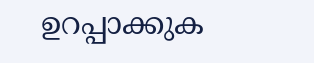ഉറപ്പാക്കുക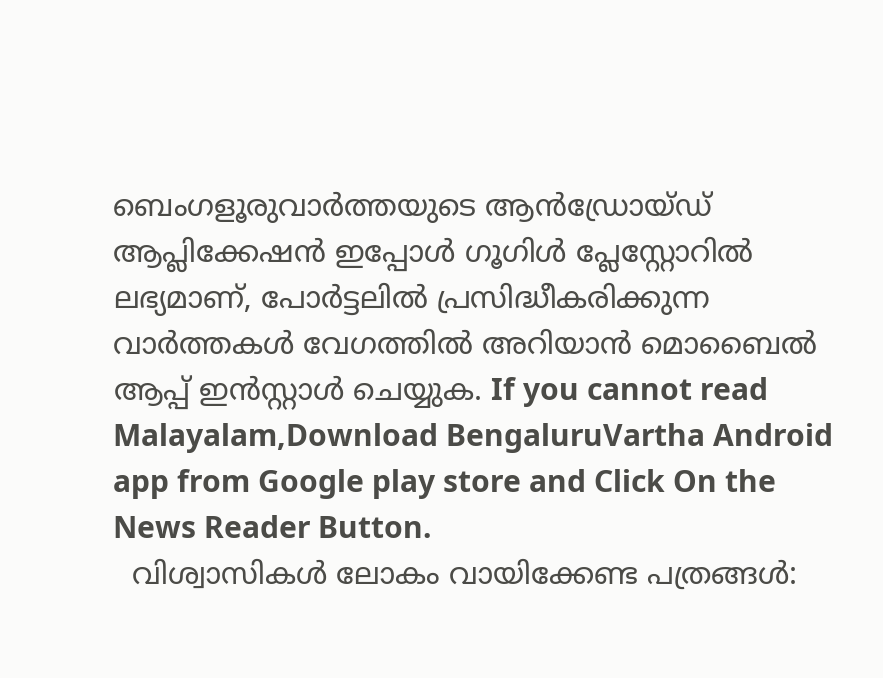ബെംഗളൂരുവാർത്തയുടെ ആൻഡ്രോയ്ഡ് ആപ്ലിക്കേഷൻ ഇപ്പോൾ ഗൂഗിൾ പ്ലേസ്റ്റോറിൽ ലഭ്യമാണ്, പോർട്ടലിൽ പ്രസിദ്ധീകരിക്കുന്ന വാർത്തകൾ വേഗത്തിൽ അറിയാൻ മൊബൈൽ ആപ്പ് ഇൻസ്റ്റാൾ ചെയ്യുക. If you cannot read Malayalam,Download BengaluruVartha Android app from Google play store and Click On the News Reader Button.
  വിശ്വാസികൾ ലോകം വായിക്കേണ്ട പത്രങ്ങൾ: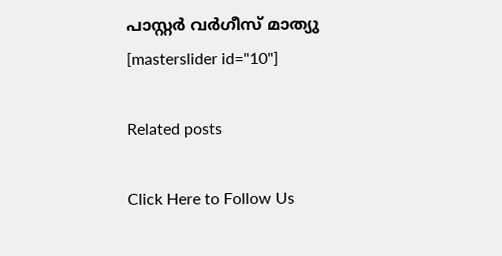പാസ്റ്റർ വർഗീസ് മാത്യു ‌
[masterslider id="10"]

Related posts

Click Here to Follow Us